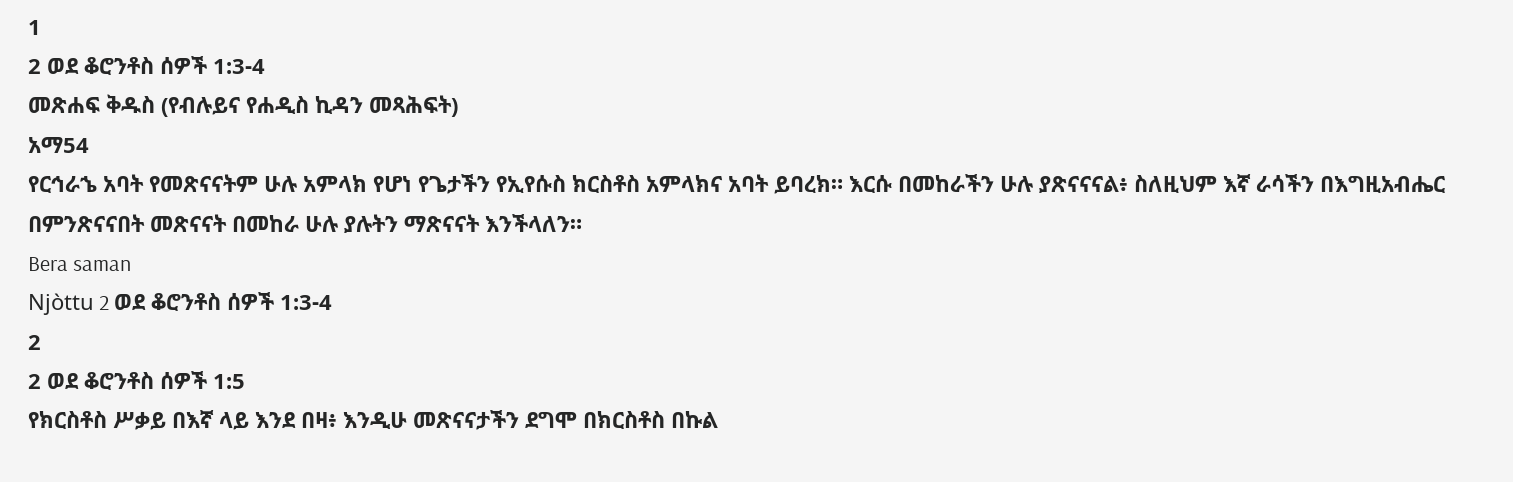1
2 ወደ ቆሮንቶስ ሰዎች 1:3-4
መጽሐፍ ቅዱስ (የብሉይና የሐዲስ ኪዳን መጻሕፍት)
አማ54
የርኅራኄ አባት የመጽናናትም ሁሉ አምላክ የሆነ የጌታችን የኢየሱስ ክርስቶስ አምላክና አባት ይባረክ። እርሱ በመከራችን ሁሉ ያጽናናናል፥ ስለዚህም እኛ ራሳችን በእግዚአብሔር በምንጽናናበት መጽናናት በመከራ ሁሉ ያሉትን ማጽናናት እንችላለን።
Bera saman
Njòttu 2 ወደ ቆሮንቶስ ሰዎች 1:3-4
2
2 ወደ ቆሮንቶስ ሰዎች 1:5
የክርስቶስ ሥቃይ በእኛ ላይ እንደ በዛ፥ እንዲሁ መጽናናታችን ደግሞ በክርስቶስ በኩል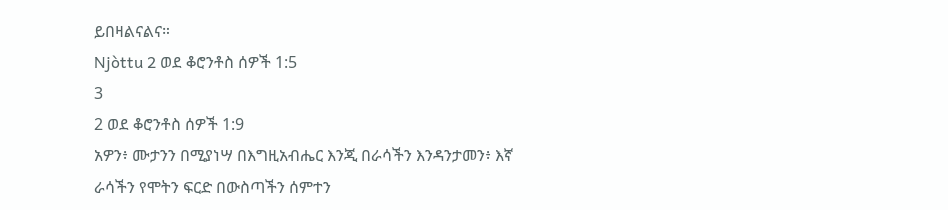ይበዛልናልና።
Njòttu 2 ወደ ቆሮንቶስ ሰዎች 1:5
3
2 ወደ ቆሮንቶስ ሰዎች 1:9
አዎን፥ ሙታንን በሚያነሣ በእግዚአብሔር እንጂ በራሳችን እንዳንታመን፥ እኛ ራሳችን የሞትን ፍርድ በውስጣችን ሰምተን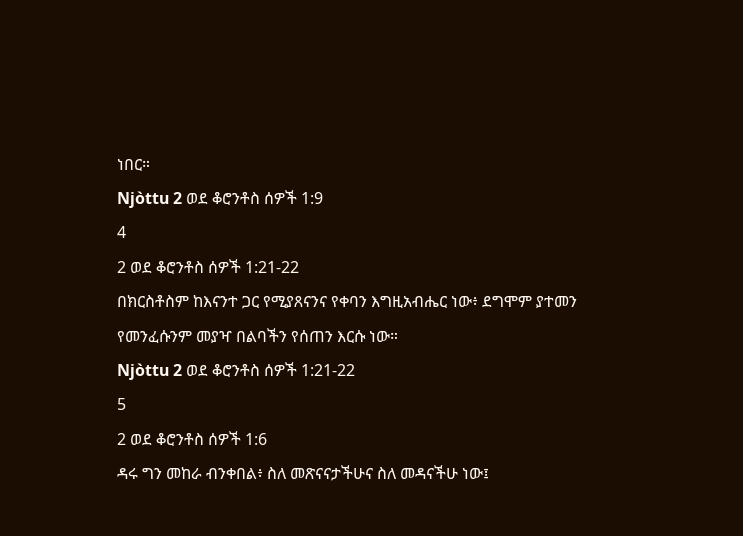ነበር።
Njòttu 2 ወደ ቆሮንቶስ ሰዎች 1:9
4
2 ወደ ቆሮንቶስ ሰዎች 1:21-22
በክርስቶስም ከእናንተ ጋር የሚያጸናንና የቀባን እግዚአብሔር ነው፥ ደግሞም ያተመን የመንፈሱንም መያዣ በልባችን የሰጠን እርሱ ነው።
Njòttu 2 ወደ ቆሮንቶስ ሰዎች 1:21-22
5
2 ወደ ቆሮንቶስ ሰዎች 1:6
ዳሩ ግን መከራ ብንቀበል፥ ስለ መጽናናታችሁና ስለ መዳናችሁ ነው፤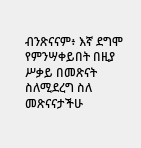ብንጽናናም፥ እኛ ደግሞ የምንሣቀይበት በዚያ ሥቃይ በመጽናት ስለሚደረግ ስለ መጽናናታችሁ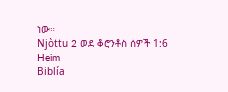ነው።
Njòttu 2 ወደ ቆሮንቶስ ሰዎች 1:6
Heim
Biblía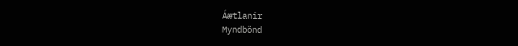Áætlanir
Myndbönd